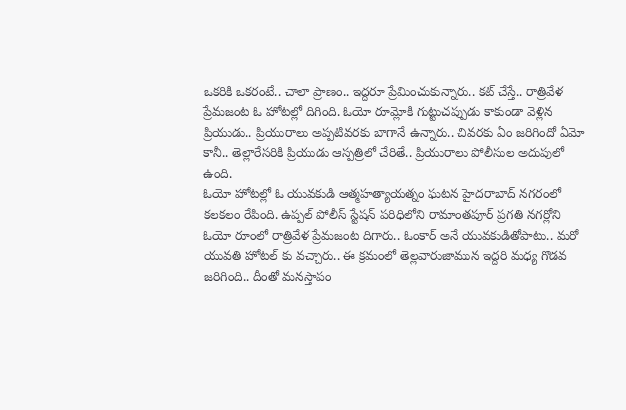ఒకరికి ఒకరంటే.. చాలా ప్రాణం.. ఇద్దరూ ప్రేమించుకున్నారు.. కట్ చేస్తే.. రాత్రివేళ ప్రేమజంట ఓ హోటల్లో దిగింది. ఓయో రూమ్లోకి గుట్టుచప్పుడు కాకుండా వెళ్లిన ప్రియుడు.. ప్రియురాలు అప్పటివరకు బాగానే ఉన్నారు.. చివరకు ఏం జరిగిందో ఏమో కానీ.. తెల్లారేసరికి ప్రియుడు ఆస్పత్రిలో చేరితే.. ప్రియురాలు పోలీసుల అదుపులో ఉంది.
ఓయో హోటల్లో ఓ యువకుడి ఆత్మహత్యాయత్నం ఘటన హైదరాబాద్ నగరంలో కలకలం రేపింది. ఉప్పల్ పోలీస్ స్టేషన్ పరిధిలోని రామాంతపూర్ ప్రగతి నగర్లోని ఓయో రూంలో రాత్రివేళ ప్రేమజంట దిగారు.. ఓంకార్ అనే యువకుడితోపాటు.. మరో యువతి హోటల్ కు వచ్చారు.. ఈ క్రమంలో తెల్లవారుజామున ఇద్దరి మధ్య గొడవ జరిగింది.. దీంతో మనస్తాపం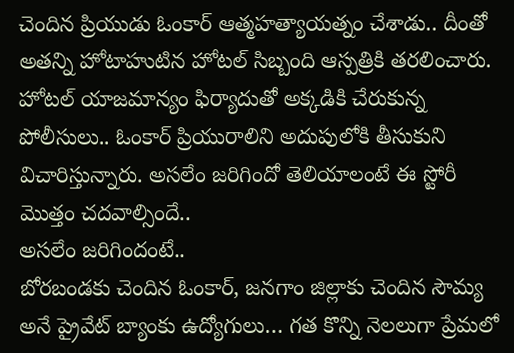చెందిన ప్రియుడు ఓంకార్ ఆత్మహత్యాయత్నం చేశాడు.. దీంతో అతన్ని హోటాహుటిన హోటల్ సిబ్బంది ఆస్పత్రికి తరలించారు. హోటల్ యాజమాన్యం ఫిర్యాదుతో అక్కడికి చేరుకున్న పోలీసులు.. ఓంకార్ ప్రియురాలిని అదుపులోకి తీసుకుని విచారిస్తున్నారు. అసలేం జరిగిందో తెలియాలంటే ఈ స్టోరీ మొత్తం చదవాల్సిందే..
అసలేం జరిగిందంటే..
బోరబండకు చెందిన ఓంకార్, జనగాం జిల్లాకు చెందిన సౌమ్య అనే ప్రైవేట్ బ్యాంకు ఉద్యోగులు… గత కొన్ని నెలలుగా ప్రేమలో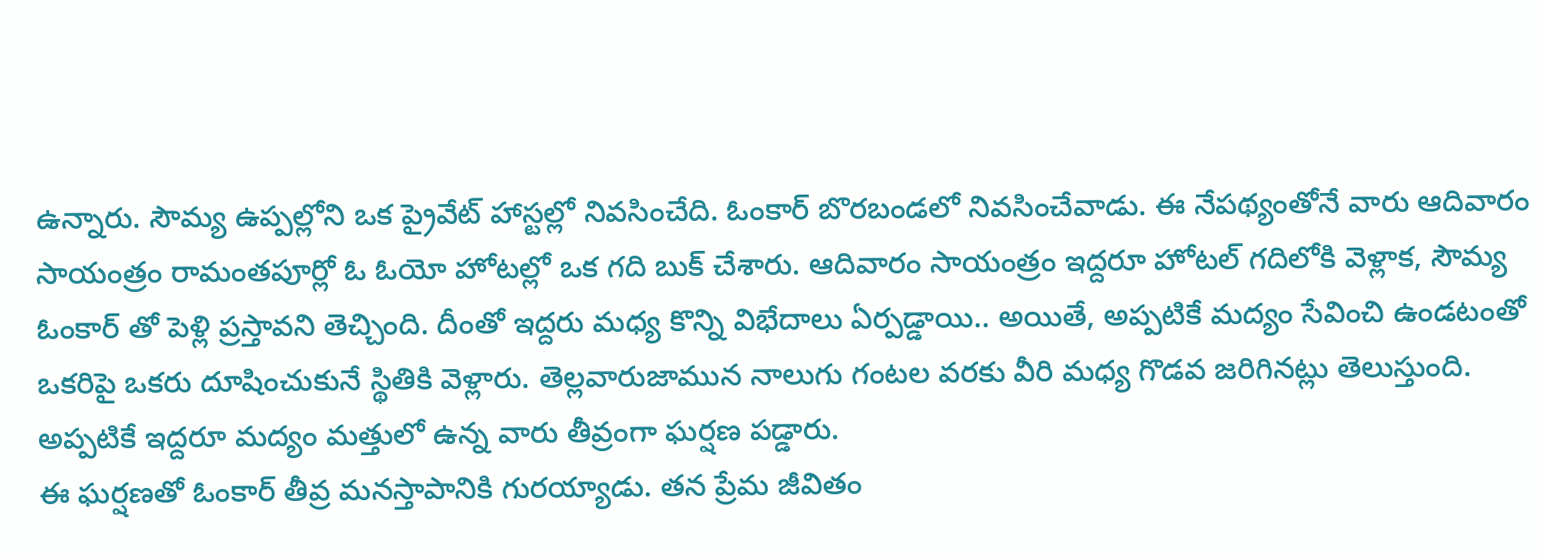ఉన్నారు. సౌమ్య ఉప్పల్లోని ఒక ప్రైవేట్ హాస్టల్లో నివసించేది. ఓంకార్ బొరబండలో నివసించేవాడు. ఈ నేపథ్యంతోనే వారు ఆదివారం సాయంత్రం రామంతపూర్లో ఓ ఓయో హోటల్లో ఒక గది బుక్ చేశారు. ఆదివారం సాయంత్రం ఇద్దరూ హోటల్ గదిలోకి వెళ్లాక, సౌమ్య ఓంకార్ తో పెళ్లి ప్రస్తావని తెచ్చింది. దీంతో ఇద్దరు మధ్య కొన్ని విభేదాలు ఏర్పడ్డాయి.. అయితే, అప్పటికే మద్యం సేవించి ఉండటంతో ఒకరిపై ఒకరు దూషించుకునే స్థితికి వెళ్లారు. తెల్లవారుజామున నాలుగు గంటల వరకు వీరి మధ్య గొడవ జరిగినట్లు తెలుస్తుంది. అప్పటికే ఇద్దరూ మద్యం మత్తులో ఉన్న వారు తీవ్రంగా ఘర్షణ పడ్డారు.
ఈ ఘర్షణతో ఓంకార్ తీవ్ర మనస్తాపానికి గురయ్యాడు. తన ప్రేమ జీవితం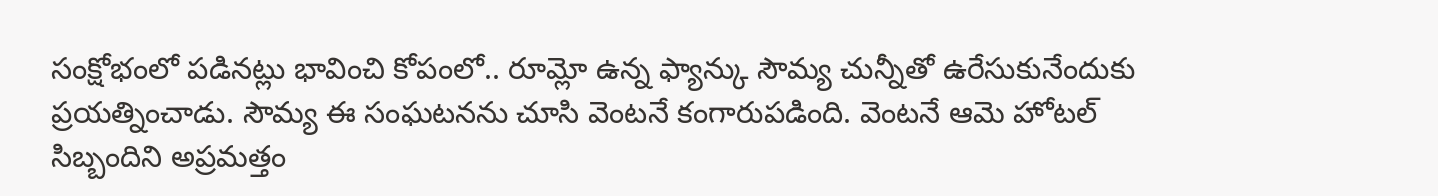సంక్షోభంలో పడినట్లు భావించి కోపంలో.. రూమ్లో ఉన్న ఫ్యాన్కు సౌమ్య చున్నీతో ఉరేసుకునేందుకు ప్రయత్నించాడు. సౌమ్య ఈ సంఘటనను చూసి వెంటనే కంగారుపడింది. వెంటనే ఆమె హోటల్ సిబ్బందిని అప్రమత్తం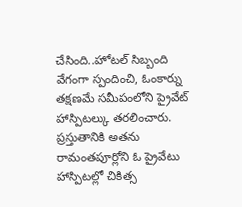చేసింది..హోటల్ సిబ్బంది వేగంగా స్పందించి, ఓంకార్ను తక్షణమే సమీపంలోని ప్రైవేట్ హాస్పిటల్కు తరలించారు. ప్రస్తుతానికి అతను రామంతపూర్లోని ఓ ప్రైవేటు హాస్పిటల్లో చికిత్స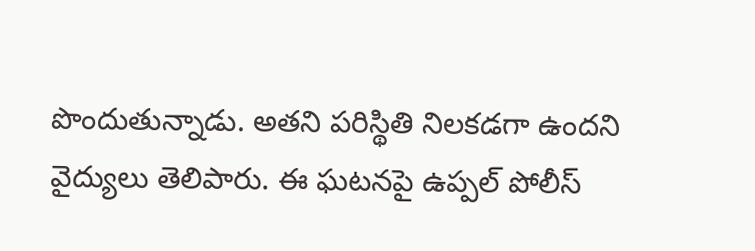పొందుతున్నాడు. అతని పరిస్థితి నిలకడగా ఉందని వైద్యులు తెలిపారు. ఈ ఘటనపై ఉప్పల్ పోలీస్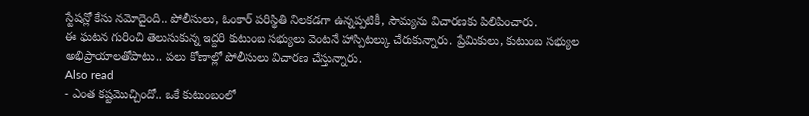స్టేషన్లో కేసు నమోదైంది.. పోలీసులు, ఓంకార్ పరిస్థితి నిలకడగా ఉన్నప్పటికీ, సౌమ్యను విచారణకు పిలిపించారు.
ఈ ఘటన గురించి తెలుసుకున్న ఇద్దరి కుటుంబ సభ్యులు వెంటనే హాస్పిటల్కు చేరుకున్నారు. ప్రేమికులు, కుటుంబ సభ్యుల అభిప్రాయాలతోపాటు.. పలు కోణాల్లో పోలీసులు విచారణ చేస్తున్నారు.
Also read
- ఎంత కష్టమొచ్చిందో.. ఒకే కుటుంబంలో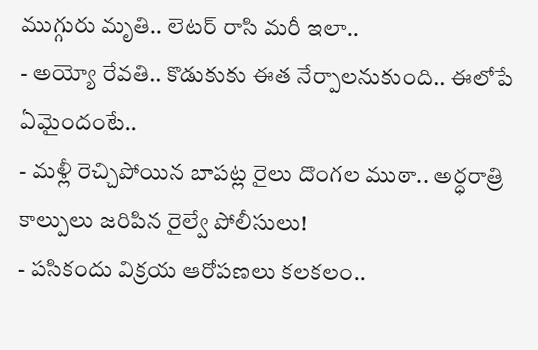ముగ్గురు మృతి.. లెటర్ రాసి మరీ ఇలా..
- అయ్యో రేవతి.. కొడుకుకు ఈత నేర్పాలనుకుంది.. ఈలోపే ఏమైందంటే..
- మళ్లీ రెచ్చిపోయిన బాపట్ల రైలు దొంగల ముఠా.. అర్ధరాత్రి కాల్పులు జరిపిన రైల్వే పోలీసులు!
- పసికందు విక్రయ ఆరోపణలు కలకలం..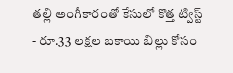తల్లి అంగీకారంతో కేసులో కొత్త ట్విస్ట్
- రూ.33 లక్షల బకాయి బిల్లు కోసం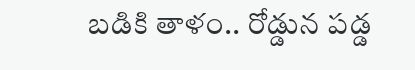బడికి తాళం.. రోడ్డున పడ్డ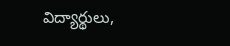విద్యార్థులు,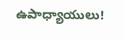ఉపాధ్యాయులు!